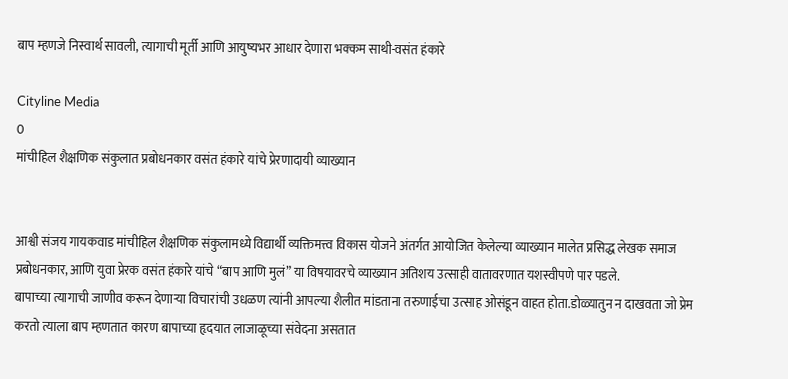बाप म्हणजे निस्वार्थ सावली, त्यागाची मूर्ती आणि आयुष्यभर आधार देणारा भक्कम साथी-वसंत हंकारे

Cityline Media
0
मांचीहिल शैक्षणिक संकुलात प्रबोधनकार वसंत हंकारे यांचे प्रेरणादायी व्याख्यान


आश्वी संजय गायकवाड मांचीहिल शैक्षणिक संकुलामध्ये विद्यार्थी व्यक्तिमत्त्व विकास योजने अंतर्गत आयोजित केलेल्या व्याख्यान मालेत प्रसिद्ध लेखक समाज प्रबोधनकार, आणि युवा प्रेरक वसंत हंकारे यांचे “बाप आणि मुलं” या विषयावरचे व्याख्यान अतिशय उत्साही वातावरणात यशस्वीपणे पार पडले.
बापाच्या त्यागाची जाणीव करून देणाऱ्या विचारांची उधळण त्यांनी आपल्या शैलीत मांडताना तरुणाईचा उत्साह ओसंडून वाहत होता.डोळ्यातुन न दाखवता जो प्रेम करतो त्याला बाप म्हणतात कारण बापाच्या हृदयात लाजाळूच्या संवेदना असतात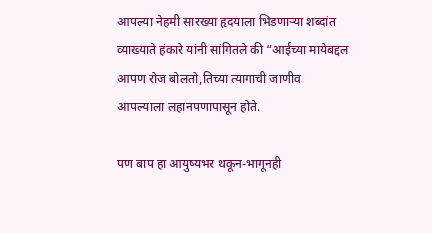आपल्या नेहमी सारख्या हृदयाला भिडणाऱ्या शब्दांत व्याख्याते हंकारे यांनी सांगितले की “आईच्या मायेबद्दल आपण रोज बोलतो,तिच्या त्यागाची जाणीव आपल्याला लहानपणापासून होते.

पण बाप हा आयुष्यभर थकून-भागूनही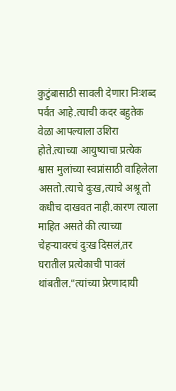कुटुंबासाठी सावली देणारा निःशब्द पर्वत आहे.त्याची कदर बहुतेक वेळा आपल्याला उशिरा होते.त्याच्या आयुष्याचा प्रत्येक श्वास मुलांच्या स्वप्नांसाठी वाहिलेला असतो.त्याचे दुःख,त्याचे अश्रू तो कधीच दाखवत नाही.कारण त्याला माहित असते की त्याच्या चेहऱ्यावरचं दुःख दिसलं,तर घरातील प्रत्येकाची पावलं थांबतील.”त्यांच्या प्रेरणादायी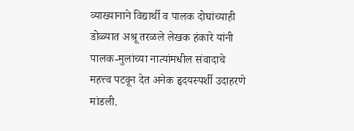व्याख्यानाने विद्यार्थी व पालक दोघांच्याही डोळ्यात अश्रू तरळले लेखक हंकारे यांनी पालक-मुलांच्या नात्यांमधील संवादाचे महत्त्व पटवून देत अनेक हृदयस्पर्शी उदाहरणे मांडली.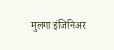मुलगा इंजिनिअर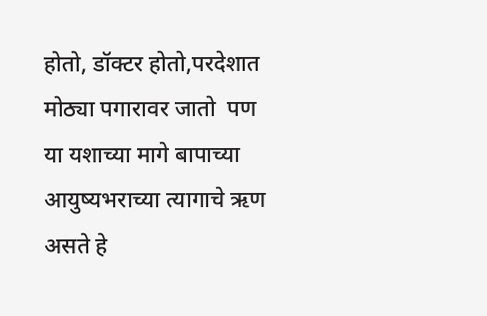होतो, डॉक्टर होतो,परदेशात मोठ्या पगारावर जातो  पण या यशाच्या मागे बापाच्या आयुष्यभराच्या त्यागाचे ऋण असते हे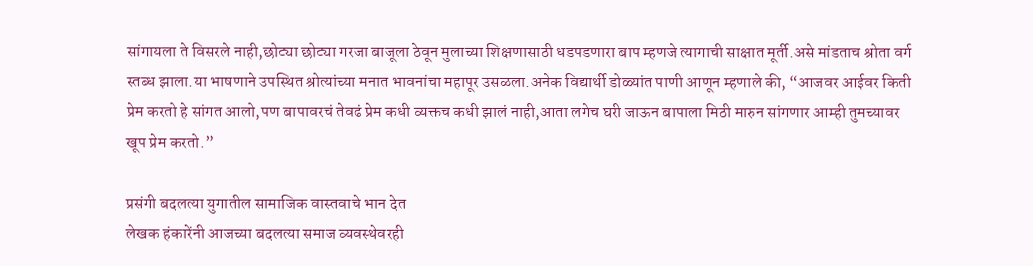सांगायला ते विसरले नाही,छोट्या छोट्या गरजा बाजूला ठेवून मुलाच्या शिक्षणासाठी धडपडणारा बाप म्हणजे त्यागाची साक्षात मूर्ती.असे मांडताच श्रोता वर्ग स्तब्ध झाला.या भाषणाने उपस्थित श्रोत्यांच्या मनात भावनांचा महापूर उसळला.अनेक विद्यार्थी डोळ्यांत पाणी आणून म्हणाले की, “आजवर आईवर किती प्रेम करतो हे सांगत आलो,पण बापावरचं तेवढं प्रेम कधी व्यक्तच कधी झालं नाही,आता लगेच घरी जाऊन बापाला मिठी मारुन सांगणार आम्ही तुमच्यावर खूप प्रेम करतो.”

प्रसंगी बदलत्या युगातील सामाजिक वास्तवाचे भान देत
लेखक हंकारेंनी आजच्या बदलत्या समाज व्यवस्थेवरही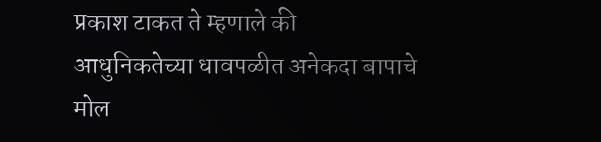प्रकाश टाकत ते म्हणाले की आधुनिकतेच्या धावपळीत अनेकदा बापाचे मोल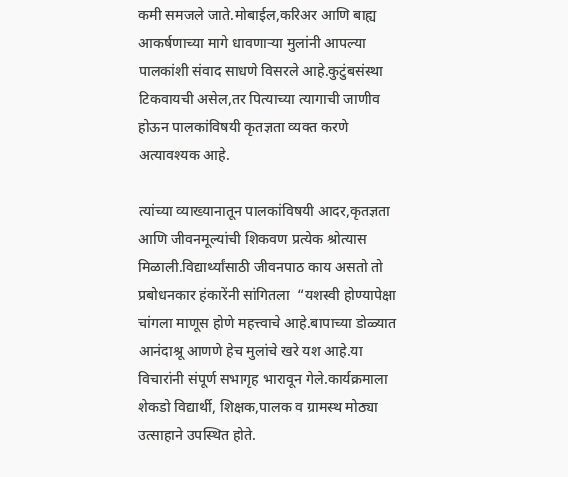कमी समजले जाते.मोबाईल,करिअर आणि बाह्य आकर्षणाच्या मागे धावणाऱ्या मुलांनी आपल्या पालकांशी संवाद साधणे विसरले आहे.कुटुंबसंस्था टिकवायची असेल,तर पित्याच्या त्यागाची जाणीव होऊन पालकांविषयी कृतज्ञता व्यक्त करणे अत्यावश्यक आहे.

त्यांच्या व्याख्यानातून पालकांविषयी आदर,कृतज्ञता आणि जीवनमूल्यांची शिकवण प्रत्येक श्रोत्यास मिळाली.विद्यार्थ्यांसाठी जीवनपाठ काय असतो तो प्रबोधनकार हंकारेंनी सांगितला  “यशस्वी होण्यापेक्षा चांगला माणूस होणे महत्त्वाचे आहे.बापाच्या डोळ्यात आनंदाश्रू आणणे हेच मुलांचे खरे यश आहे.या विचारांनी संपूर्ण सभागृह भारावून गेले.कार्यक्रमाला शेकडो विद्यार्थी, शिक्षक,पालक व ग्रामस्थ मोठ्या उत्साहाने उपस्थित होते.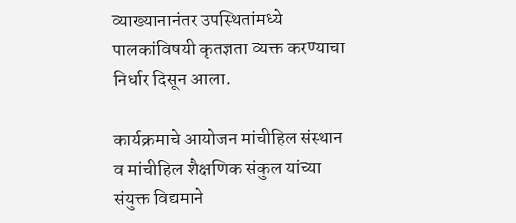व्याख्यानानंतर उपस्थितांमध्ये पालकांविषयी कृतज्ञता व्यक्त करण्याचा निर्धार दिसून आला.

कार्यक्रमाचे आयोजन मांचीहिल संस्थान व मांचीहिल शैक्षणिक संकुल यांच्या संयुक्त विद्यमाने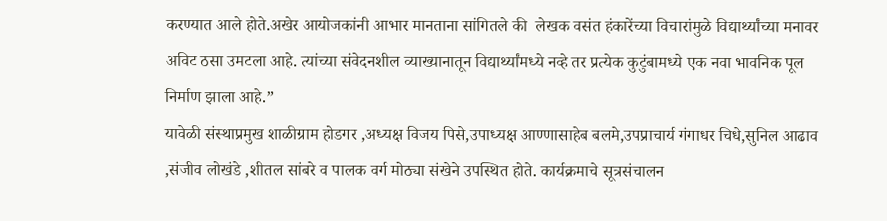करण्यात आले होते.अखेर आयोजकांनी आभार मानताना सांगितले की  लेखक वसंत हंकारेंच्या विचारांमुळे विद्यार्थ्यांच्या मनावर अविट ठसा उमटला आहे. त्यांच्या संवेदनशील व्याख्यानातून विद्यार्थ्यांमध्ये नव्हे तर प्रत्येक कुटुंबामध्ये एक नवा भावनिक पूल निर्माण झाला आहे.”
यावेळी संस्थाप्रमुख शाळीग्राम होडगर ,अध्यक्ष विजय पिसे,उपाध्यक्ष आण्णासाहेब बलमे,उपप्राचार्य गंगाधर चिधे,सुनिल आढाव ,संजीव लोखंडे ,शीतल सांबरे व पालक वर्ग मोठ्या संखेने उपस्थित होते. कार्यक्रमाचे सूत्रसंचालन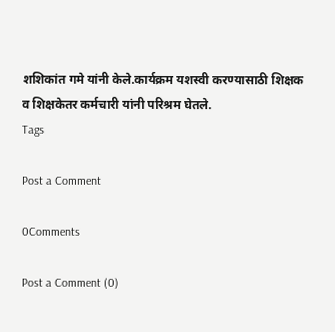शशिकांत गमे यांनी केले.कार्यक्रम यशस्वी करण्यासाठी शिक्षक व शिक्षकेतर कर्मचारी यांनी परिश्रम घेतले.
Tags

Post a Comment

0Comments

Post a Comment (0)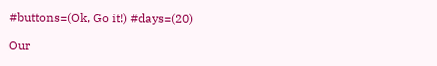#buttons=(Ok, Go it!) #days=(20)

Our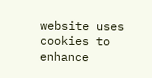website uses cookies to enhance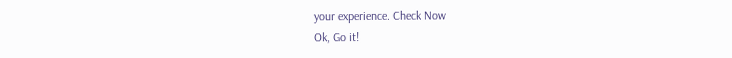your experience. Check Now
Ok, Go it!